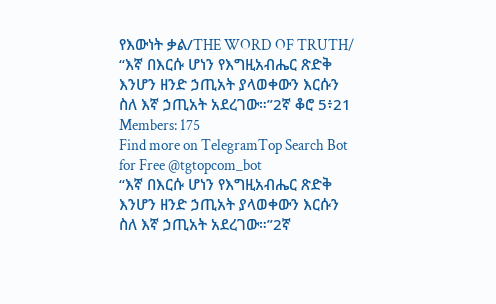የእውነት ቃል/THE WORD OF TRUTH/
“እኛ በእርሱ ሆነን የእግዚአብሔር ጽድቅ እንሆን ዘንድ ኃጢአት ያላወቀውን እርሱን ስለ እኛ ኃጢአት አደረገው።”2ኛ ቆሮ 5፥21
Members: 175
Find more on TelegramTop Search Bot for Free @tgtopcom_bot
“እኛ በእርሱ ሆነን የእግዚአብሔር ጽድቅ እንሆን ዘንድ ኃጢአት ያላወቀውን እርሱን ስለ እኛ ኃጢአት አደረገው።”2ኛ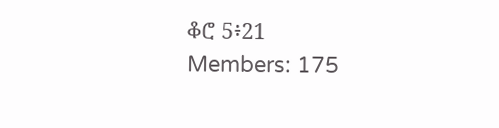ቆሮ 5፥21
Members: 175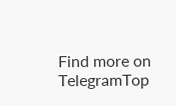Find more on TelegramTop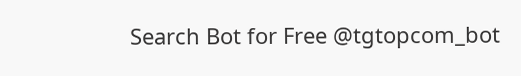Search Bot for Free @tgtopcom_bot